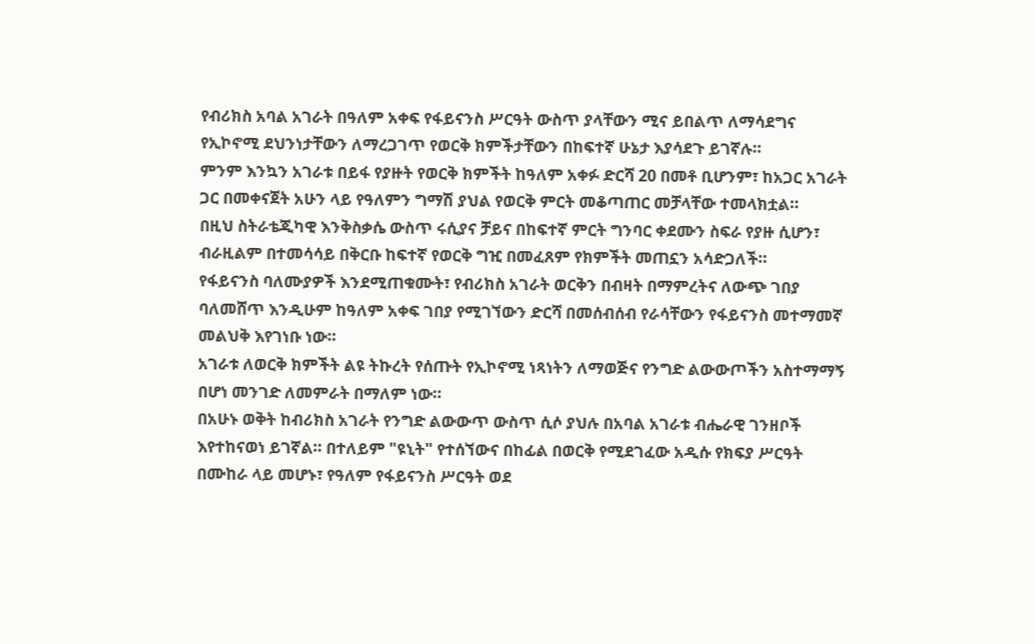የብሪክስ አባል አገራት በዓለም አቀፍ የፋይናንስ ሥርዓት ውስጥ ያላቸውን ሚና ይበልጥ ለማሳደግና የኢኮኖሚ ደህንነታቸውን ለማረጋገጥ የወርቅ ክምችታቸውን በከፍተኛ ሁኔታ እያሳደጉ ይገኛሉ።
ምንም እንኳን አገራቱ በይፋ የያዙት የወርቅ ክምችት ከዓለም አቀፉ ድርሻ 20 በመቶ ቢሆንም፣ ከአጋር አገራት ጋር በመቀናጀት አሁን ላይ የዓለምን ግማሽ ያህል የወርቅ ምርት መቆጣጠር መቻላቸው ተመላክቷል።
በዚህ ስትራቴጂካዊ እንቅስቃሴ ውስጥ ሩሲያና ቻይና በከፍተኛ ምርት ግንባር ቀደሙን ስፍራ የያዙ ሲሆን፣ ብራዚልም በተመሳሳይ በቅርቡ ከፍተኛ የወርቅ ግዢ በመፈጸም የክምችት መጠኗን አሳድጋለች።
የፋይናንስ ባለሙያዎች እንደሚጠቁሙት፣ የብሪክስ አገራት ወርቅን በብዛት በማምረትና ለውጭ ገበያ ባለመሸጥ እንዲሁም ከዓለም አቀፍ ገበያ የሚገኘውን ድርሻ በመሰብሰብ የራሳቸውን የፋይናንስ መተማመኛ መልህቅ እየገነቡ ነው።
አገራቱ ለወርቅ ክምችት ልዩ ትኩረት የሰጡት የኢኮኖሚ ነጻነትን ለማወጅና የንግድ ልውውጦችን አስተማማኝ በሆነ መንገድ ለመምራት በማለም ነው።
በአሁኑ ወቅት ከብሪክስ አገራት የንግድ ልውውጥ ውስጥ ሲሶ ያህሉ በአባል አገራቱ ብሔራዊ ገንዘቦች እየተከናወነ ይገኛል። በተለይም "ዩኒት" የተሰኘውና በከፊል በወርቅ የሚደገፈው አዲሱ የክፍያ ሥርዓት በሙከራ ላይ መሆኑ፣ የዓለም የፋይናንስ ሥርዓት ወደ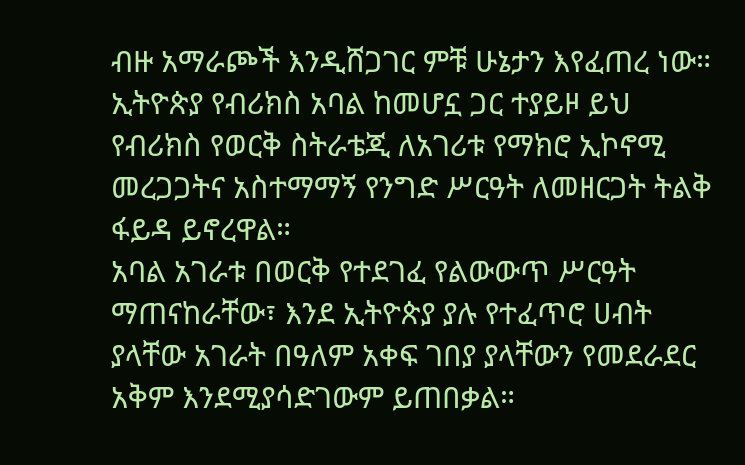ብዙ አማራጮች እንዲሸጋገር ምቹ ሁኔታን እየፈጠረ ነው።
ኢትዮጵያ የብሪክስ አባል ከመሆኗ ጋር ተያይዞ ይህ የብሪክስ የወርቅ ስትራቴጂ ለአገሪቱ የማክሮ ኢኮኖሚ መረጋጋትና አስተማማኝ የንግድ ሥርዓት ለመዘርጋት ትልቅ ፋይዳ ይኖረዋል።
አባል አገራቱ በወርቅ የተደገፈ የልውውጥ ሥርዓት ማጠናከራቸው፣ እንደ ኢትዮጵያ ያሉ የተፈጥሮ ሀብት ያላቸው አገራት በዓለም አቀፍ ገበያ ያላቸውን የመደራደር አቅም እንደሚያሳድገውም ይጠበቃል።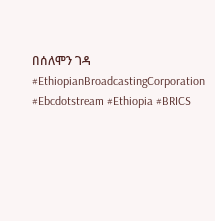በሰለሞን ገዳ
#EthiopianBroadcastingCorporation #Ebcdotstream #Ethiopia #BRICS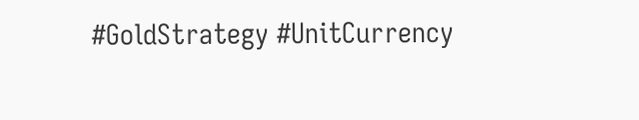#GoldStrategy #UnitCurrency